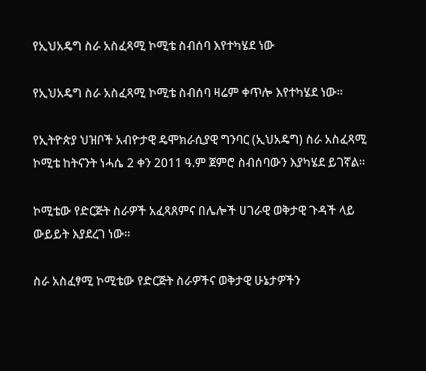የኢህአዴግ ስራ አስፈጻሚ ኮሚቴ ስብሰባ እየተካሄደ ነው

የኢህአዴግ ስራ አስፈጻሚ ኮሚቴ ስብሰባ ዛሬም ቀጥሎ እየተካሄደ ነው፡፡

የኢትዮጵያ ህዝቦች አብዮታዊ ዴሞክራሲያዊ ግንባር (ኢህአዴግ) ስራ አስፈጻሚ ኮሚቴ ከትናንት ነሓሴ 2 ቀን 2011 ዓ.ም ጀምሮ ስብሰባውን እያካሄደ ይገኛል፡፡

ኮሚቴው የድርጅት ስራዎች አፈጻጸምና በሌሎች ሀገራዊ ወቅታዊ ጉዳች ላይ ውይይት እያደረገ ነው፡፡

ስራ አስፈፃሚ ኮሚቴው የድርጅት ስራዎችና ወቅታዊ ሁኔታዎችን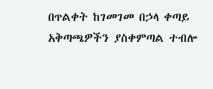በጥልቀት ከገመገመ በኃላ ቀጣይ አቅጣጫዎችን ያስቀምጣል ተብሎ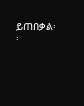ይጠበቃል፡፡